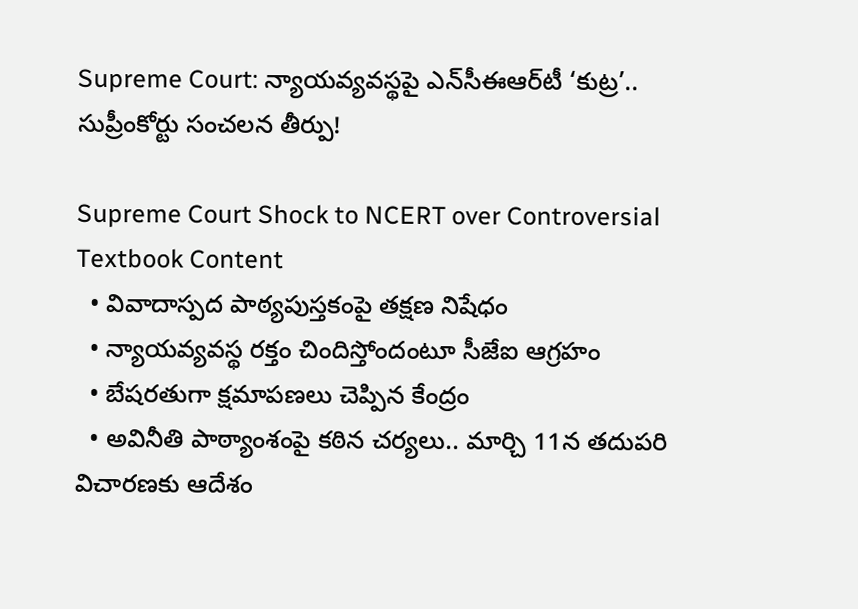Supreme Court: న్యాయవ్యవస్థపై ఎన్‌సీఈఆర్‌టీ ‘కుట్ర’.. సుప్రీంకోర్టు సంచలన తీర్పు!

Supreme Court Shock to NCERT over Controversial Textbook Content
  • వివాదాస్పద పాఠ్యపుస్తకంపై తక్షణ నిషేధం
  • న్యాయవ్యవస్థ రక్తం చిందిస్తోందంటూ సీజేఐ ఆగ్రహం
  • బేషరతుగా క్షమాపణలు చెప్పిన కేంద్రం
  • అవినీతి పాఠ్యాంశంపై కఠిన చర్యలు.. మార్చి 11న తదుపరి విచారణకు ఆదేశం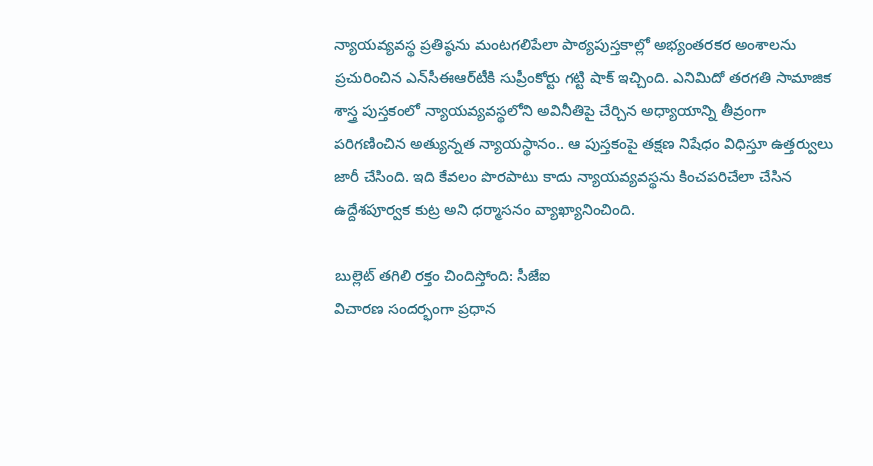న్యాయవ్యవస్థ ప్రతిష్ఠను మంటగలిపేలా పాఠ్యపుస్తకాల్లో అభ్యంతరకర అంశాలను ప్రచురించిన ఎన్‌సీఈఆర్‌టీకి సుప్రీంకోర్టు గట్టి షాక్ ఇచ్చింది. ఎనిమిదో తరగతి సామాజిక శాస్త్ర పుస్తకంలో న్యాయవ్యవస్థలోని అవినీతిపై చేర్చిన అధ్యాయాన్ని తీవ్రంగా పరిగణించిన అత్యున్నత న్యాయస్థానం.. ఆ పుస్తకంపై తక్షణ నిషేధం విధిస్తూ ఉత్తర్వులు జారీ చేసింది. ఇది కేవలం పొరపాటు కాదు న్యాయవ్యవస్థను కించపరిచేలా చేసిన ఉద్దేశపూర్వక కుట్ర అని ధర్మాసనం వ్యాఖ్యానించింది.

బుల్లెట్ తగిలి రక్తం చిందిస్తోంది: సీజేఐ
విచారణ సందర్భంగా ప్రధాన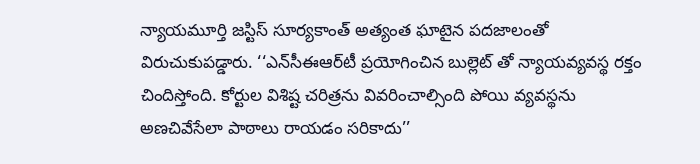న్యాయమూర్తి జస్టిస్ సూర్యకాంత్ అత్యంత ఘాటైన పదజాలంతో విరుచుకుపడ్డారు. ‘‘ఎన్‌సీఈఆర్‌టీ ప్రయోగించిన బుల్లెట్‌ తో న్యాయవ్యవస్థ రక్తం చిందిస్తోంది. కోర్టుల విశిష్ట చరిత్రను వివరించాల్సింది పోయి వ్యవస్థను అణచివేసేలా పాఠాలు రాయడం సరికాదు’’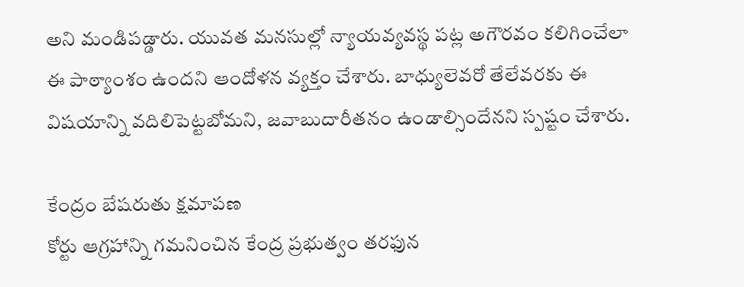అని మండిపడ్డారు. యువత మనసుల్లో న్యాయవ్యవస్థ పట్ల అగౌరవం కలిగించేలా ఈ పాఠ్యాంశం ఉందని ఆందోళన వ్యక్తం చేశారు. బాధ్యులెవరో తేలేవరకు ఈ విషయాన్ని వదిలిపెట్టబోమని, జవాబుదారీతనం ఉండాల్సిందేనని స్పష్టం చేశారు.

కేంద్రం బేషరుతు క్షమాపణ
కోర్టు ఆగ్రహాన్ని గమనించిన కేంద్ర ప్రభుత్వం తరఫున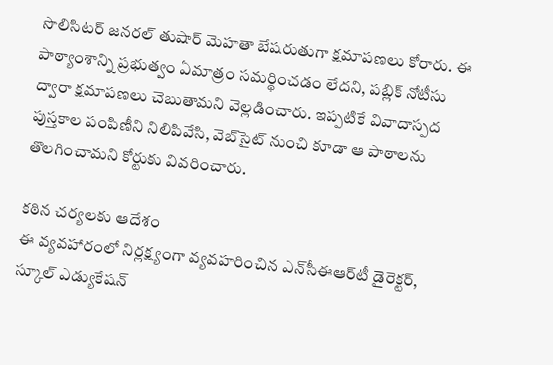సొలిసిటర్ జనరల్ తుషార్ మెహతా బేషరుతుగా క్షమాపణలు కోరారు. ఈ పాఠ్యాంశాన్ని ప్రభుత్వం ఏమాత్రం సమర్థించడం లేదని, పబ్లిక్ నోటీసు ద్వారా క్షమాపణలు చెబుతామని వెల్లడించారు. ఇప్పటికే వివాదాస్పద పుస్తకాల పంపిణీని నిలిపివేసి, వెబ్‌సైట్ నుంచి కూడా ఆ పాఠాలను తొలగించామని కోర్టుకు వివరించారు.

కఠిన చర్యలకు ఆదేశం
ఈ వ్యవహారంలో నిర్లక్ష్యంగా వ్యవహరించిన ఎన్‌సీఈఆర్‌టీ డైరెక్టర్, స్కూల్ ఎడ్యుకేషన్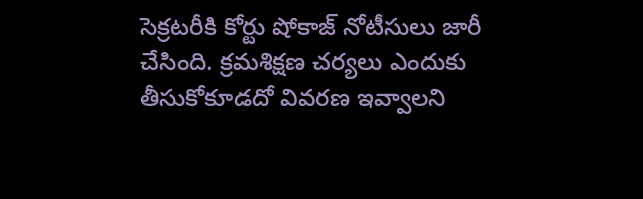సెక్రటరీకి కోర్టు షోకాజ్ నోటీసులు జారీ చేసింది. క్రమశిక్షణ చర్యలు ఎందుకు తీసుకోకూడదో వివరణ ఇవ్వాలని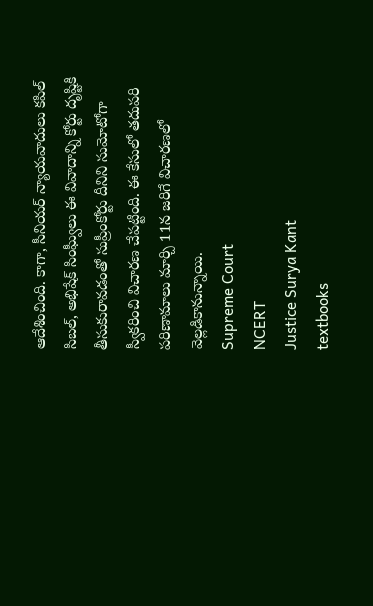ఆదేశించింది. కాగా, సీనియర్ న్యాయవాదులు కపిల్ సిబల్, అభిషేక్ సింఘ్వీలు ఈ వివాదాన్ని కోర్టు దృష్టికి తీసుకురావడంతో సుప్రీంకోర్టు దీనిని సుమోటోగా స్వీకరించి విచారణ చేపట్టింది. ఈ కేసులో తదుపరి పరిణామాలు మార్చి 11న జరిగే విచారణలో వెల్లడికానున్నాయి.
Supreme Court
NCERT
Justice Surya Kant
textbooks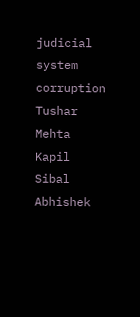judicial system
corruption
Tushar Mehta
Kapil Sibal
Abhishek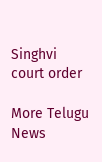Singhvi
court order

More Telugu News